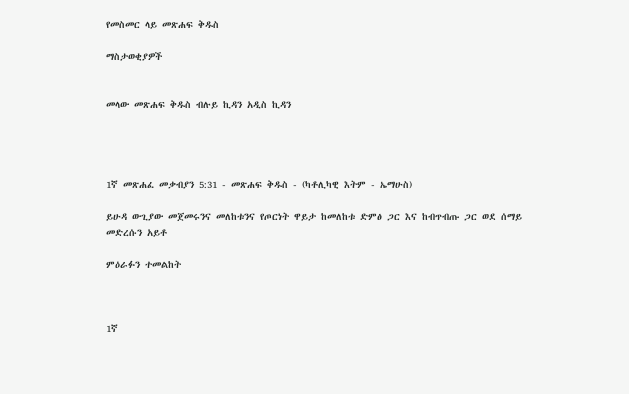የመስመር ላይ መጽሐፍ ቅዱስ

ማስታወቂያዎች


መላው መጽሐፍ ቅዱስ ብሉይ ኪዳን አዲስ ኪዳን




1ኛ መጽሐፈ መቃብያን 5:31 - መጽሐፍ ቅዱስ - (ካቶሊካዊ እትም - ኤማሁስ)

ይሁዳ ውጊያው መጀመሩንና መለከቱንና የጦርነት ዋይታ ከመለከቱ ድምፅ ጋር እና ከብጥብጡ ጋር ወደ ሰማይ መድረሱን አይቶ

ምዕራፉን ተመልከት



1ኛ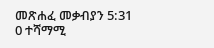መጽሐፈ መቃብያን 5:31
0 ተሻማሚ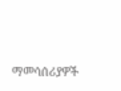ማመሳሰሪያዎች